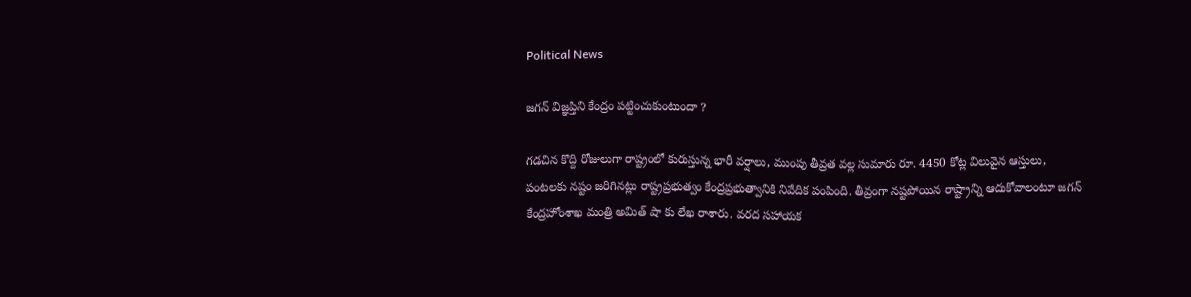Political News

జగన్ విజ్ఞప్తిని కేంద్రం పట్టించుకుంటుందా ?

గడచిన కొద్ది రోజులుగా రాష్ట్రంలో కురుస్తున్న భారీ వర్షాలు, ముంపు తీవ్రత వల్ల సుమారు రూ. 4450 కోట్ల విలువైన ఆస్తులు, పంటలకు నష్టం జరిగినట్లు రాష్ట్రప్రభుత్వం కేంద్రప్రభుత్వానికి నివేదిక పంపింది. తీవ్రంగా నష్టపోయిన రాష్ట్రాన్ని ఆదుకోవాలంటూ జగన్ కేంద్రహోంశాఖ మంత్రి అమిత్ షా కు లేఖ రాశారు. వరద సహాయక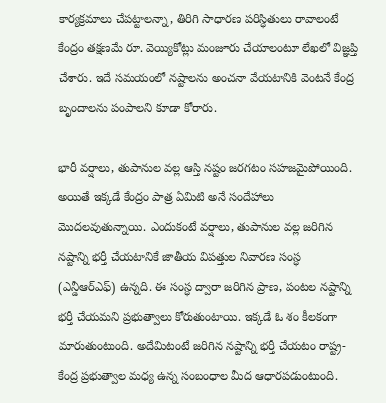కార్యక్రమాలు చేపట్టాలన్నా, తిరిగి సాధారణ పరిస్ధితులు రావాలంటే కేంద్రం తక్షణమే రూ. వెయ్యికోట్లు మంజూరు చేయాలంటూ లేఖలో విజ్ఞప్తి చేశారు. ఇదే సమయంలో నష్టాలను అంచనా వేయటానికి వెంటనే కేంద్ర బృందాలను పంపాలని కూడా కోరారు.

భారీ వర్షాలు, తుపానుల వల్ల ఆస్తి నష్టం జరగటం సహజమైపోయింది. అయితే ఇక్కడే కేంద్రం పాత్ర ఏమిటి అనే సందేహాలు మొదలవుతున్నాయి. ఎందుకంటే వర్షాలు, తుపానుల వల్ల జరిగిన నష్టాన్ని భర్తీ చేయటానికే జాతీయ విపత్తుల నివారణ సంస్ధ (ఎన్డీఆర్ఎఫ్) ఉన్నది. ఈ సంస్ధ ద్వారా జరిగిన ప్రాణ, పంటల నష్టాన్ని భర్తీ చేయమని ప్రభుత్వాలు కోరుతుంటాయి. ఇక్కడే ఓ శం కీలకంగా మారుతుంటుంది. అదేమిటంటే జరిగిన నష్టాన్ని భర్తీ చేయటం రాష్ట్ర-కేంద్ర ప్రభుత్వాల మధ్య ఉన్న సంబంధాల మీద ఆధారపడుంటుంది.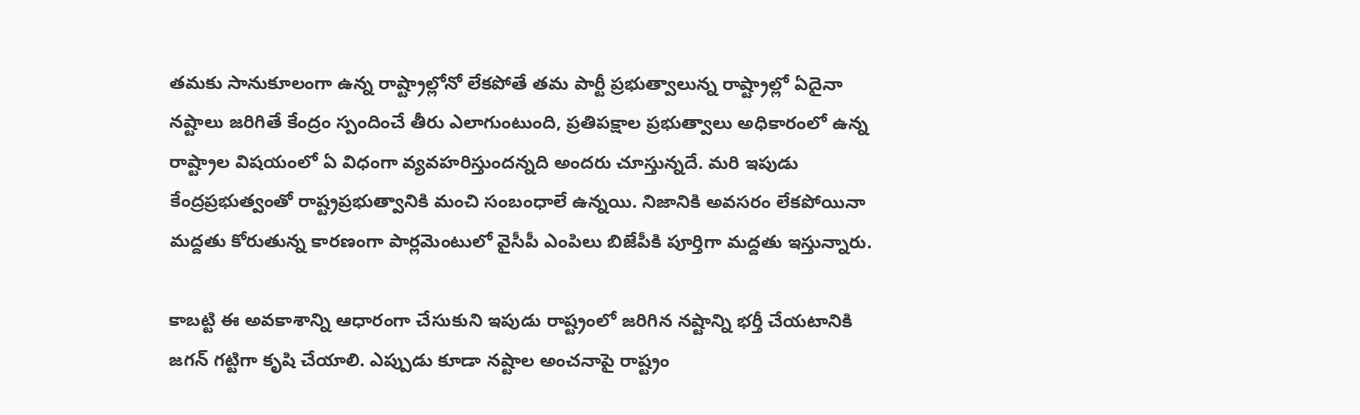తమకు సానుకూలంగా ఉన్న రాష్ట్రాల్లోనో లేకపోతే తమ పార్టీ ప్రభుత్వాలున్న రాష్ట్రాల్లో ఏదైనా నష్టాలు జరిగితే కేంద్రం స్పందించే తీరు ఎలాగుంటుంది, ప్రతిపక్షాల ప్రభుత్వాలు అధికారంలో ఉన్న రాష్ట్రాల విషయంలో ఏ విధంగా వ్యవహరిస్తుందన్నది అందరు చూస్తున్నదే. మరి ఇపుడు కేంద్రప్రభుత్వంతో రాష్ట్రప్రభుత్వానికి మంచి సంబంధాలే ఉన్నయి. నిజానికి అవసరం లేకపోయినా మద్దతు కోరుతున్న కారణంగా పార్లమెంటులో వైసీపీ ఎంపిలు బిజేపీకి పూర్తిగా మద్దతు ఇస్తున్నారు.

కాబట్టి ఈ అవకాశాన్ని ఆధారంగా చేసుకుని ఇపుడు రాష్ట్రంలో జరిగిన నష్టాన్ని భర్తీ చేయటానికి జగన్ గట్టిగా కృషి చేయాలి. ఎప్పుడు కూడా నష్టాల అంచనాపై రాష్ట్రం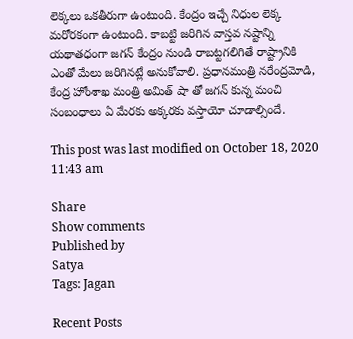లెక్కలు ఒకతీరుగా ఉంటుంది. కేంద్రం ఇచ్చే నిధుల లెక్క మరోరకంగా ఉంటుంది. కాబట్టి జరిగిన వాస్తవ నష్టాన్ని యథాతధంగా జగన్ కేంద్రం నుండి రాబట్టగలిగితే రాష్ట్రానికి ఎంతో మేలు జరిగినట్లే అనుకోవాలి. ప్రధానమంత్రి నరేంద్రమోడి, కేంద్ర హోంశాఖ మంత్రి అమిత్ షా తో జగన్ కున్న మంచి సంబంధాలు ఏ మేరకు అక్కరకు వస్తాయో చూడాల్సిందే.

This post was last modified on October 18, 2020 11:43 am

Share
Show comments
Published by
Satya
Tags: Jagan

Recent Posts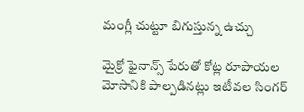మంగ్లీ చుట్టూ బిగుస్తున్న ఉచ్చు

మైక్రో ఫైనాన్స్ పేరుతో కోట్ల రూపాయ‌ల మోసానికి పాల్ప‌డిన‌ట్లు ఇటీవ‌ల సింగ‌ర్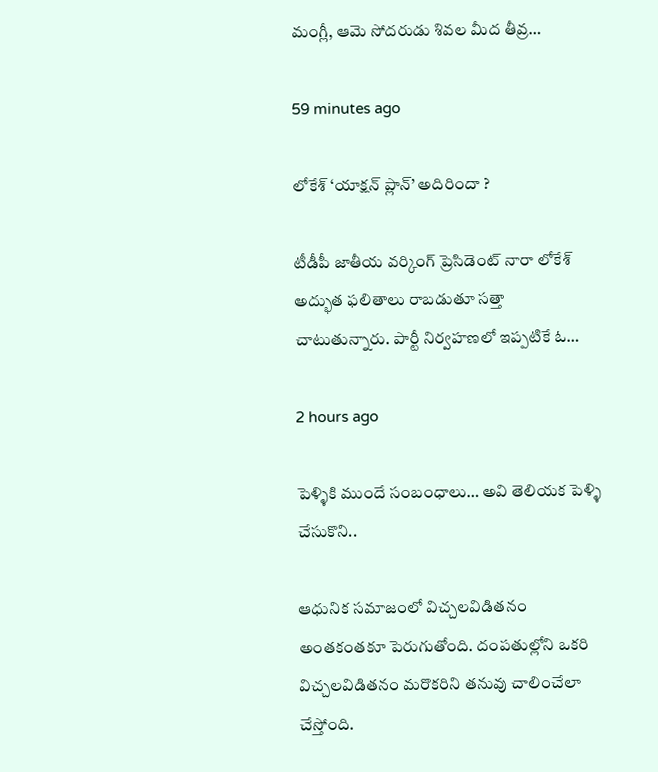మంగ్లీ, ఆమె సోద‌రుడు శివ‌ల మీద తీవ్ర…

59 minutes ago

లోకేశ్ ‘యాక్షన్ ప్లాన్’ అదిరిందా ?

టీడీపీ జాతీయ వర్కింగ్ ప్రెసిడెంట్ నారా లోకేశ్ అద్భుత ఫలితాలు రాబడుతూ సత్తా చాటుతున్నారు. పార్టీ నిర్వహణలో ఇప్పటికే ఓ…

2 hours ago

పెళ్ళికి ముందే సంబంధాలు… అవి తెలియక పెళ్ళి చేసుకొని..

ఆధునిక సమాజంలో విచ్చలవిడితనం అంతకంతకూ పెరుగుతోంది. దంపతుల్లోని ఒకరి విచ్చలవిడితనం మరొకరిని తనువు చాలించేలా చేస్తోంది.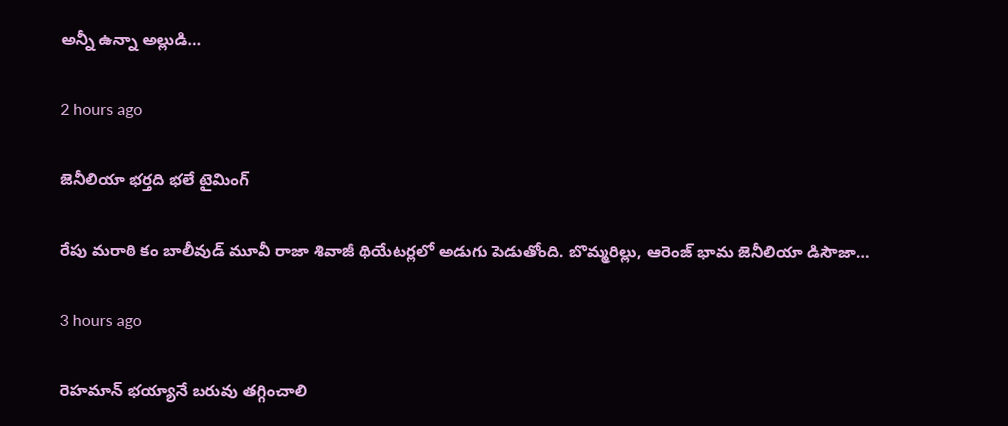అన్నీ ఉన్నా అల్లుడి…

2 hours ago

జెనీలియా భర్తది భలే టైమింగ్

రేపు మరాఠి కం బాలీవుడ్ మూవీ రాజా శివాజీ థియేటర్లలో అడుగు పెడుతోంది. బొమ్మరిల్లు, ఆరెంజ్ భామ జెనీలియా డిసౌజా…

3 hours ago

రెహమాన్ భయ్యానే బరువు తగ్గించాలి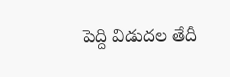పెద్ది విడుదల తేదీ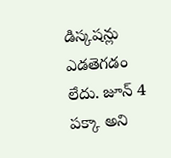డిస్కషన్లు ఎడతెగడం లేదు. జూన్ 4 పక్కా అని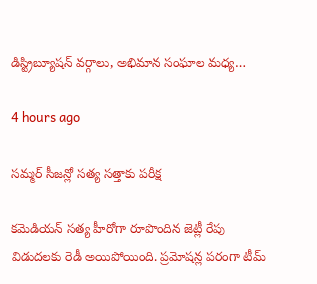డిస్ట్రిబ్యూషన్ వర్గాలు, అభిమాన సంఘాల మధ్య…

4 hours ago

సమ్మర్ సీజన్లో సత్య సత్తాకు పరీక్ష

కమెడియన్ సత్య హీరోగా రూపొందిన జెట్లీ రేపు విడుదలకు రెడీ అయిపోయింది. ప్రమోషన్ల పరంగా టీమ్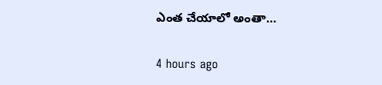ఎంత చేయాలో అంతా…

4 hours ago